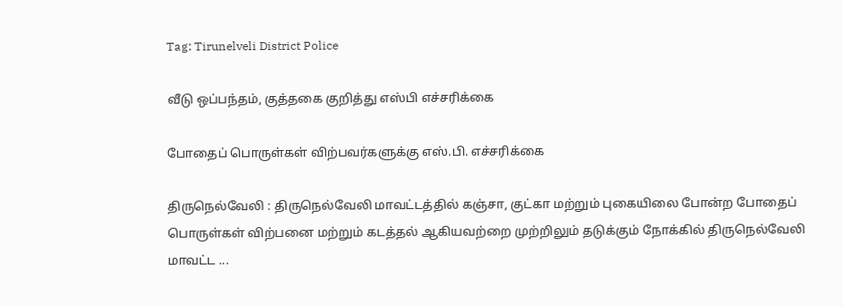Tag: Tirunelveli District Police

வீடு ஒப்பந்தம், குத்தகை குறித்து எஸ்பி எச்சரிக்கை

போதைப் பொருள்கள் விற்பவர்களுக்கு எஸ்.பி. எச்சரிக்கை

திருநெல்வேலி : திருநெல்வேலி மாவட்டத்தில் கஞ்சா, குட்கா மற்றும் புகையிலை போன்ற போதைப் பொருள்கள் விற்பனை மற்றும் கடத்தல் ஆகியவற்றை முற்றிலும் தடுக்கும் நோக்கில் திருநெல்வேலி மாவட்ட ...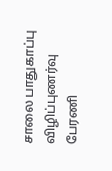சாலை பாதுகாப்பு விழிப்புணர்வு பேரணி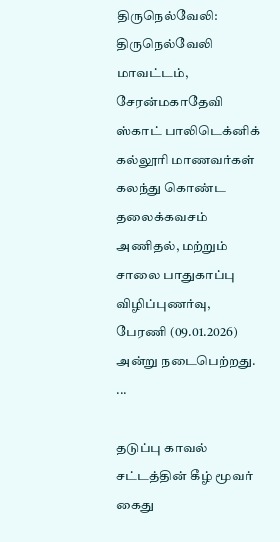திருநெல்வேலி: திருநெல்வேலி மாவட்டம், சேரன்மகாதேவி ஸ்காட் பாலிடெக்னிக் கல்லூரி மாணவர்கள் கலந்து கொண்ட தலைக்கவசம் அணிதல், மற்றும் சாலை பாதுகாப்பு விழிப்புணர்வு, பேரணி (09.01.2026) அன்று நடைபெற்றது. ...

தடுப்பு காவல் சட்டத்தின் கீழ் மூவர் கைது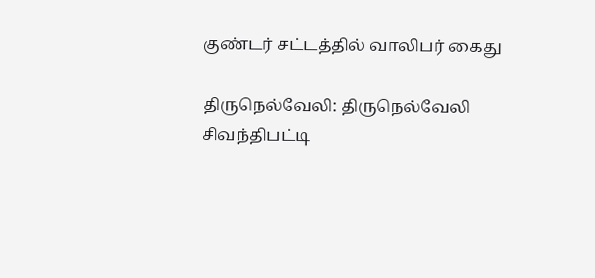குண்டர் சட்டத்தில் வாலிபர் கைது

திருநெல்வேலி: திருநெல்வேலி சிவந்திபட்டி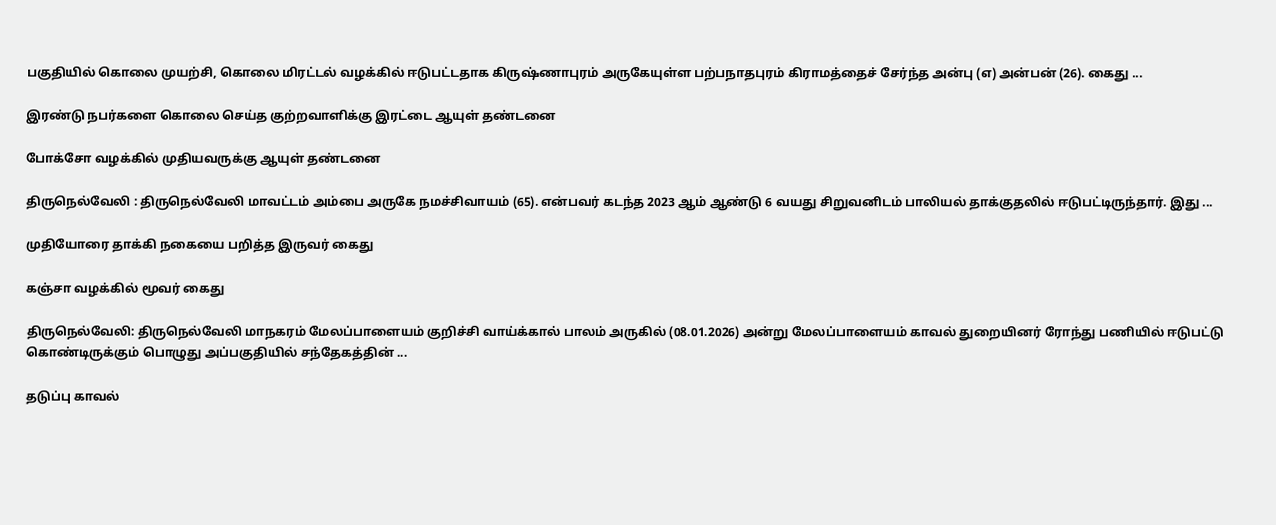பகுதியில் கொலை முயற்சி, கொலை மிரட்டல் வழக்கில் ஈடுபட்டதாக கிருஷ்ணாபுரம் அருகேயுள்ள பற்பநாதபுரம் கிராமத்தைச் சேர்ந்த அன்பு (எ) அன்பன் (26). கைது ...

இரண்டு நபர்களை கொலை செய்த குற்றவாளிக்கு இரட்டை ஆயுள் தண்டனை

போக்சோ வழக்கில் முதியவருக்கு ஆயுள் தண்டனை

திருநெல்வேலி : திருநெல்வேலி மாவட்டம் அம்பை அருகே நமச்சிவாயம் (65). என்பவர் கடந்த 2023 ஆம் ஆண்டு 6 வயது சிறுவனிடம் பாலியல் தாக்குதலில் ஈடுபட்டிருந்தார். இது ...

முதியோரை தாக்கி நகையை பறித்த இருவர் கைது

கஞ்சா வழக்கில் மூவர் கைது

திருநெல்வேலி: திருநெல்வேலி மாநகரம் மேலப்பாளையம் குறிச்சி வாய்க்கால் பாலம் அருகில் (08.01.2026) அன்று மேலப்பாளையம் காவல் துறையினர் ரோந்து பணியில் ஈடுபட்டு கொண்டிருக்கும் பொழுது அப்பகுதியில் சந்தேகத்தின் ...

தடுப்பு காவல்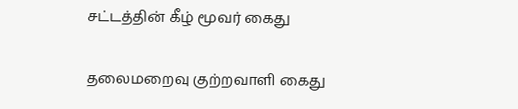சட்டத்தின் கீழ் மூவர் கைது

தலைமறைவு குற்றவாளி கைது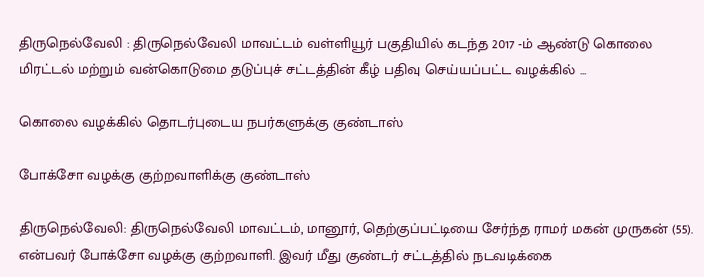திருநெல்வேலி : திருநெல்வேலி மாவட்டம் வள்ளியூர் பகுதியில் கடந்த 2017 -ம் ஆண்டு கொலை மிரட்டல் மற்றும் வன்கொடுமை தடுப்புச் சட்டத்தின் கீழ் பதிவு செய்யப்பட்ட வழக்கில் ...

கொலை வழக்கில் தொடர்புடைய நபர்களுக்கு குண்டாஸ்

போக்சோ வழக்கு குற்றவாளிக்கு குண்டாஸ்

திருநெல்வேலி: திருநெல்வேலி மாவட்டம், மானூர், தெற்குப்பட்டியை சேர்ந்த ராமர் மகன் முருகன் (55). என்பவர் போக்சோ வழக்கு குற்றவாளி. இவர் மீது குண்டர் சட்டத்தில் நடவடிக்கை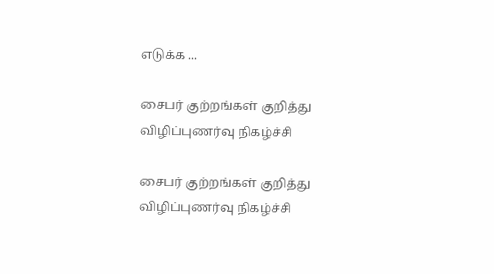எடுக்க ...

சைபர் குற்றங்கள் குறித்து விழிப்புணர்வு நிகழ்ச்சி

சைபர் குற்றங்கள் குறித்து விழிப்புணர்வு நிகழ்ச்சி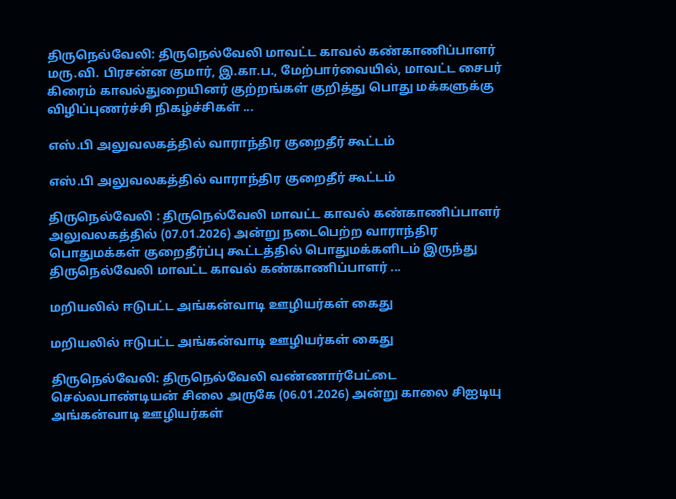திருநெல்வேலி: திருநெல்வேலி மாவட்ட காவல் கண்காணிப்பாளர் மரு.வி. பிரசன்ன குமார், இ.கா.ப., மேற்பார்வையில், மாவட்ட சைபர் கிரைம் காவல்துறையினர் குற்றங்கள் குறித்து பொது மக்களுக்கு விழிப்புணர்ச்சி நிகழ்ச்சிகள் ...

எஸ்.பி அலுவலகத்தில் வாராந்திர குறைதீர் கூட்டம்

எஸ்.பி அலுவலகத்தில் வாராந்திர குறைதீர் கூட்டம்

திருநெல்வேலி : திருநெல்வேலி மாவட்ட காவல் கண்காணிப்பாளர் அலுவலகத்தில் (07.01.2026) அன்று நடைபெற்ற வாராந்திர பொதுமக்கள் குறைதீர்ப்பு கூட்டத்தில் பொதுமக்களிடம் இருந்து திருநெல்வேலி மாவட்ட காவல் கண்காணிப்பாளர் ...

மறியலில் ஈடுபட்ட அங்கன்வாடி ஊழியர்கள் கைது

மறியலில் ஈடுபட்ட அங்கன்வாடி ஊழியர்கள் கைது

திருநெல்வேலி: திருநெல்வேலி வண்ணார்பேட்டை செல்லபாண்டியன் சிலை அருகே (06.01.2026) அன்று காலை சிஐடியு அங்கன்வாடி ஊழியர்கள்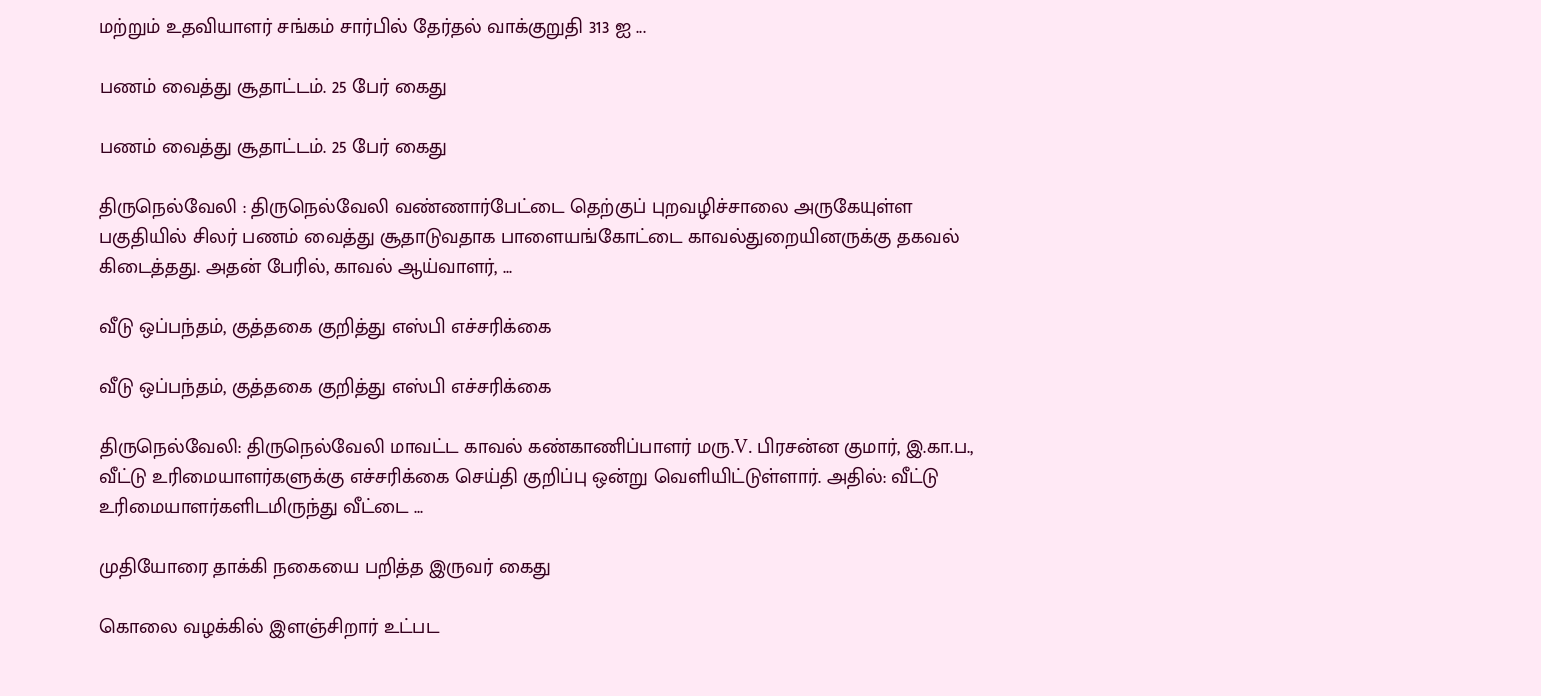மற்றும் உதவியாளர் சங்கம் சார்பில் தேர்தல் வாக்குறுதி 313 ஐ ...

பணம் வைத்து சூதாட்டம். 25 பேர் கைது

பணம் வைத்து சூதாட்டம். 25 பேர் கைது

திருநெல்வேலி : திருநெல்வேலி வண்ணார்பேட்டை தெற்குப் புறவழிச்சாலை அருகேயுள்ள பகுதியில் சிலர் பணம் வைத்து சூதாடுவதாக பாளையங்கோட்டை காவல்துறையினருக்கு தகவல் கிடைத்தது. அதன் பேரில், காவல் ஆய்வாளர், ...

வீடு ஒப்பந்தம், குத்தகை குறித்து எஸ்பி எச்சரிக்கை

வீடு ஒப்பந்தம், குத்தகை குறித்து எஸ்பி எச்சரிக்கை

திருநெல்வேலி: திருநெல்வேலி மாவட்ட காவல் கண்காணிப்பாளர் மரு.V. பிரசன்ன குமார், இ.கா.ப., வீட்டு உரிமையாளர்களுக்கு எச்சரிக்கை செய்தி குறிப்பு ஒன்று வெளியிட்டுள்ளார். அதில்: வீட்டு உரிமையாளர்களிடமிருந்து வீட்டை ...

முதியோரை தாக்கி நகையை பறித்த இருவர் கைது

கொலை வழக்கில் இளஞ்சிறார் உட்பட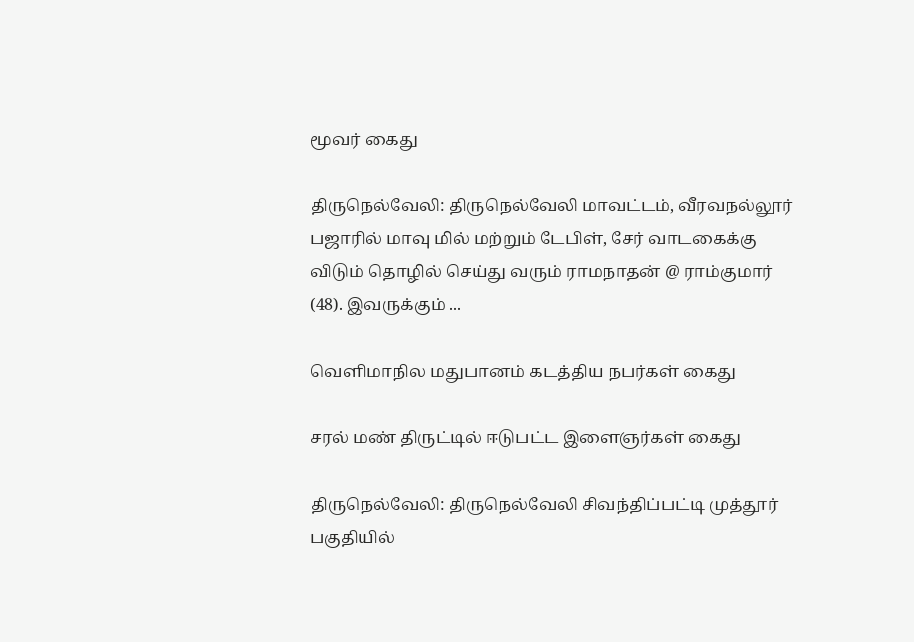மூவர் கைது

திருநெல்வேலி: திருநெல்வேலி மாவட்டம், வீரவநல்லூர் பஜாரில் மாவு மில் மற்றும் டேபிள், சேர் வாடகைக்கு விடும் தொழில் செய்து வரும் ராமநாதன் @ ராம்குமார் (48). இவருக்கும் ...

வெளிமாநில மதுபானம் கடத்திய நபர்கள் கைது

சரல் மண் திருட்டில் ஈடுபட்ட இளைஞர்கள் கைது

திருநெல்வேலி: திருநெல்வேலி சிவந்திப்பட்டி முத்தூர் பகுதியில்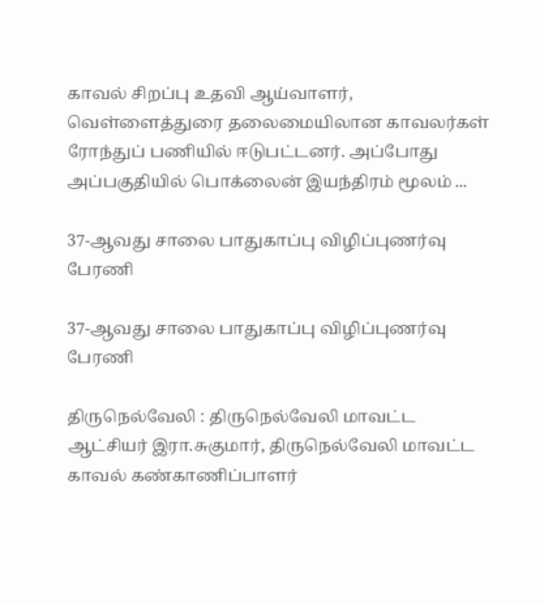காவல் சிறப்பு உதவி ஆய்வாளர், வெள்ளைத்துரை தலைமையிலான காவலர்கள் ரோந்துப் பணியில் ஈடுபட்டனர். அப்போது அப்பகுதியில் பொக்லைன் இயந்திரம் மூலம் ...

37-ஆவது சாலை பாதுகாப்பு விழிப்புணர்வு பேரணி

37-ஆவது சாலை பாதுகாப்பு விழிப்புணர்வு பேரணி

திருநெல்வேலி : திருநெல்வேலி மாவட்ட ஆட்சியர் இரா.சுகுமார், திருநெல்வேலி மாவட்ட காவல் கண்காணிப்பாளர்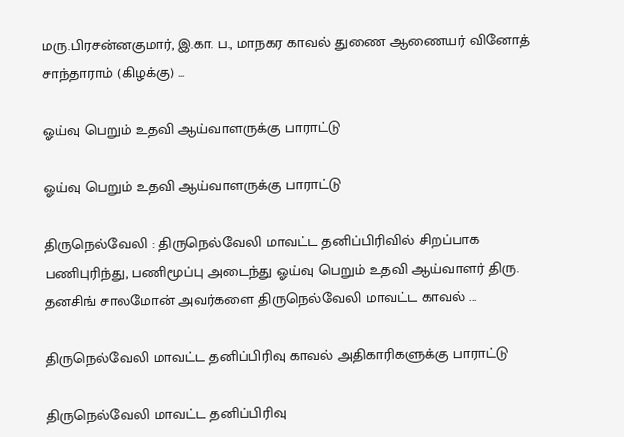மரு.பிரசன்னகுமார், இ.கா. ப., மாநகர காவல் துணை ஆணையர் வினோத் சாந்தாராம் (கிழக்கு) ...

ஓய்வு பெறும் உதவி ஆய்வாளருக்கு பாராட்டு

ஓய்வு பெறும் உதவி ஆய்வாளருக்கு பாராட்டு

திருநெல்வேலி : திருநெல்வேலி மாவட்ட தனிப்பிரிவில் சிறப்பாக பணிபுரிந்து, பணிமூப்பு அடைந்து ஓய்வு பெறும் உதவி ஆய்வாளர் திரு. தனசிங் சாலமோன் அவர்களை திருநெல்வேலி மாவட்ட காவல் ...

திருநெல்வேலி மாவட்ட தனிப்பிரிவு காவல் அதிகாரிகளுக்கு பாராட்டு

திருநெல்வேலி மாவட்ட தனிப்பிரிவு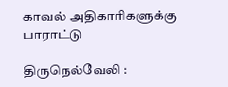காவல் அதிகாரிகளுக்கு பாராட்டு

திருநெல்வேலி :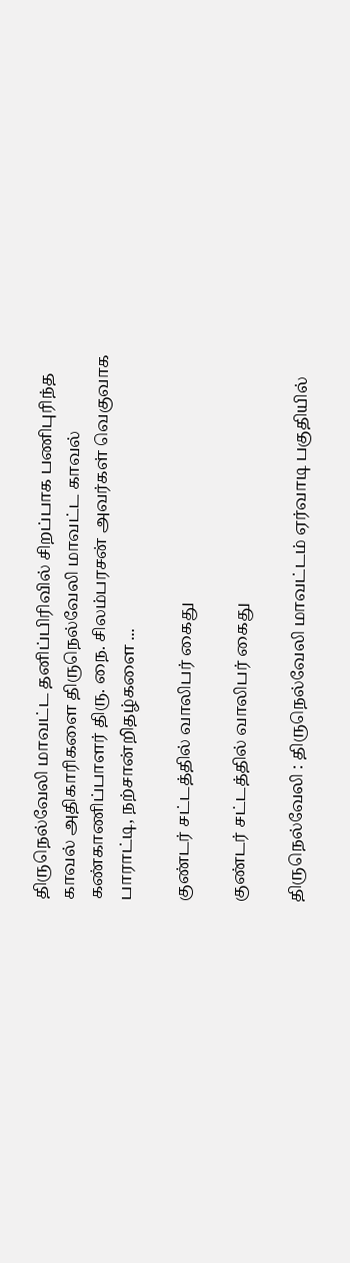திருநெல்வேலி மாவட்ட தனிப்பிரிவில் சிறப்பாக பணிபுரிந்த காவல் அதிகாரிகளை திருநெல்வேலி மாவட்ட காவல் கண்காணிப்பாளர் திரு. நை. சிலம்பரசன் அவர்கள் வெகுவாக பாராட்டி, நற்சான்றிதழ்களை ...

குண்டர் சட்டத்தில் வாலிபர் கைது

குண்டர் சட்டத்தில் வாலிபர் கைது

திருநெல்வேலி : திருநெல்வேலி மாவட்டம் ஏர்வாடி பகுதியில்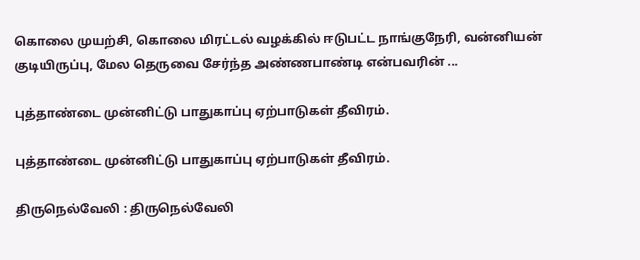கொலை முயற்சி, கொலை மிரட்டல் வழக்கில் ஈடுபட்ட நாங்குநேரி, வன்னியன் குடியிருப்பு, மேல தெருவை சேர்ந்த அண்ணபாண்டி என்பவரின் ...

புத்தாண்டை முன்னிட்டு பாதுகாப்பு ஏற்பாடுகள் தீவிரம்.

புத்தாண்டை முன்னிட்டு பாதுகாப்பு ஏற்பாடுகள் தீவிரம்.

திருநெல்வேலி : திருநெல்வேலி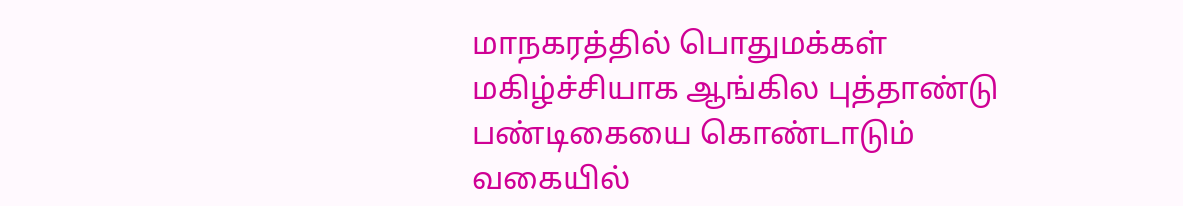மாநகரத்தில் பொதுமக்கள் மகிழ்ச்சியாக ஆங்கில புத்தாண்டு பண்டிகையை கொண்டாடும் வகையில்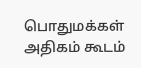பொதுமக்கள் அதிகம் கூடம்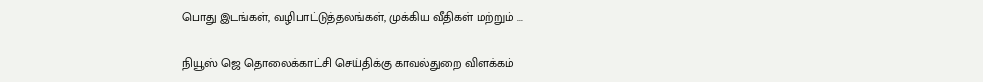பொது இடங்கள், வழிபாட்டுத்தலங்கள், முக்கிய வீதிகள் மற்றும் ...

நியூஸ் ஜெ தொலைக்காட்சி செய்திக்கு காவல்துறை விளக்கம்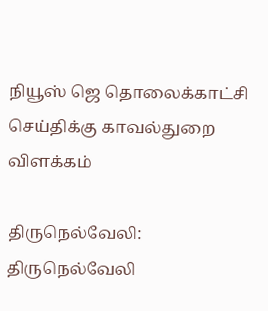நியூஸ் ஜெ தொலைக்காட்சி செய்திக்கு காவல்துறை விளக்கம்

திருநெல்வேலி: திருநெல்வேலி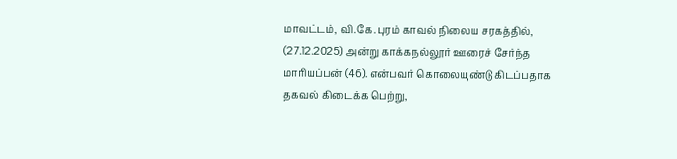மாவட்டம், வி.கே.புரம் காவல் நிலைய சரகத்தில், (27.12.2025) அன்று காக்கநல்லூர் ஊரைச் சேர்ந்த மாரியப்பன் (46). என்பவர் கொலையுண்டு கிடப்பதாக தகவல் கிடைக்க பெற்று,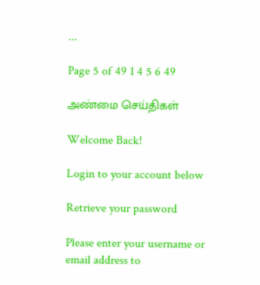...

Page 5 of 49 1 4 5 6 49

அண்மை செய்திகள்

Welcome Back!

Login to your account below

Retrieve your password

Please enter your username or email address to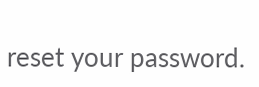reset your password.